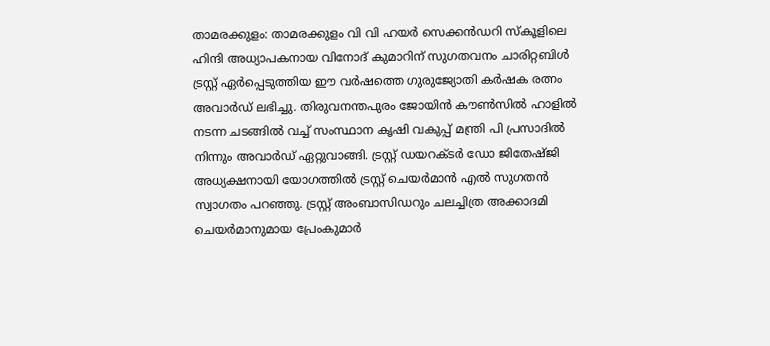താമരക്കുളം: താമരക്കുളം വി വി ഹയർ സെക്കൻഡറി സ്കൂളിലെ ഹിന്ദി അധ്യാപകനായ വിനോദ് കുമാറിന് സുഗതവനം ചാരിറ്റബിൾ ട്രസ്റ്റ് ഏർപ്പെടുത്തിയ ഈ വർഷത്തെ ഗുരുജ്യോതി കർഷക രത്നം അവാർഡ് ലഭിച്ചു. തിരുവനന്തപുരം ജോയിൻ കൗൺസിൽ ഹാളിൽ നടന്ന ചടങ്ങിൽ വച്ച് സംസ്ഥാന കൃഷി വകുപ്പ് മന്ത്രി പി പ്രസാദിൽ നിന്നും അവാർഡ് ഏറ്റുവാങ്ങി. ട്രസ്റ്റ് ഡയറക്ടർ ഡോ ജിതേഷ്ജി അധ്യക്ഷനായി യോഗത്തിൽ ട്രസ്റ്റ് ചെയർമാൻ എൽ സുഗതൻ സ്വാഗതം പറഞ്ഞു. ട്രസ്റ്റ് അംബാസിഡറും ചലച്ചിത്ര അക്കാദമി ചെയർമാനുമായ പ്രേംകുമാർ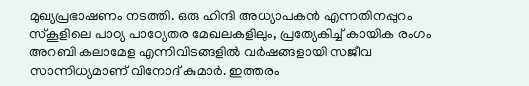മുഖ്യപ്രഭാഷണം നടത്തി. ഒരു ഹിന്ദി അധ്യാപകൻ എന്നതിനപ്പുറം സ്കൂളിലെ പാഠ്യ പാഠ്യേതര മേഖലകളിലും, പ്രത്യേകിച്ച് കായിക രംഗം അറബി കലാമേള എന്നിവിടങ്ങളിൽ വർഷങ്ങളായി സജീവ സാന്നിധ്യമാണ് വിനോദ് കുമാർ. ഇത്തരം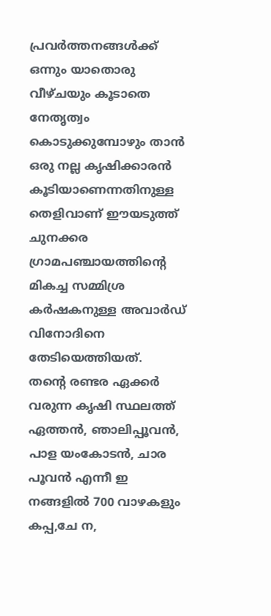പ്രവർത്തനങ്ങൾക്ക് ഒന്നും യാതൊരു വീഴ്ചയും കൂടാതെ നേതൃത്വം കൊടുക്കുമ്പോഴും താൻ ഒരു നല്ല കൃഷിക്കാരൻ കൂടിയാണെന്നതിനുള്ള തെളിവാണ് ഈയടുത്ത് ചുനക്കര ഗ്രാമപഞ്ചായത്തിന്റെ മികച്ച സമ്മിശ്ര കർഷകനുള്ള അവാർഡ് വിനോദിനെ തേടിയെത്തിയത്.
തന്റെ രണ്ടര ഏക്കർ വരുന്ന കൃഷി സ്ഥലത്ത് ഏത്തൻ, ഞാലിപ്പൂവൻ, പാള യംകോടൻ, ചാര പൂവൻ എന്നീ ഇ നങ്ങളിൽ 700 വാഴകളും കപ്പ,ചേ ന,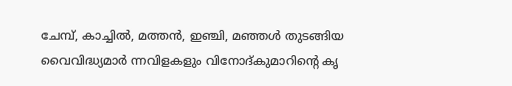ചേമ്പ്, കാച്ചിൽ, മത്തൻ, ഇഞ്ചി, മഞ്ഞൾ തുടങ്ങിയ വൈവിദ്ധ്യമാർ ന്നവിളകളും വിനോദ്കുമാറിന്റെ കൃ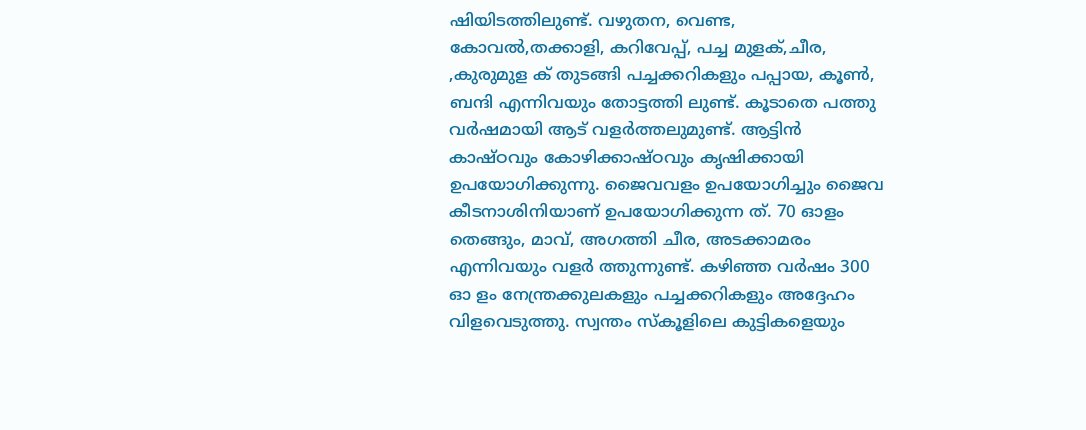ഷിയിടത്തിലുണ്ട്. വഴുതന, വെണ്ട, കോവൽ,തക്കാളി, കറിവേപ്പ്, പച്ച മുളക്,ചീര, ,കുരുമുള ക് തുടങ്ങി പച്ചക്കറികളും പപ്പായ, കൂൺ, ബന്ദി എന്നിവയും തോട്ടത്തി ലുണ്ട്. കൂടാതെ പത്തു വർഷമായി ആട് വളർത്തലുമുണ്ട്. ആട്ടിൻ കാഷ്ഠവും കോഴിക്കാഷ്ഠവും കൃഷിക്കായി ഉപയോഗിക്കുന്നു. ജൈവവളം ഉപയോഗിച്ചും ജൈവ കീടനാശിനിയാണ് ഉപയോഗിക്കുന്ന ത്. 70 ഓളം തെങ്ങും, മാവ്, അഗത്തി ചീര, അടക്കാമരം എന്നിവയും വളർ ത്തുന്നുണ്ട്. കഴിഞ്ഞ വർഷം 300 ഓ ളം നേന്ത്രക്കുലകളും പച്ചക്കറികളും അദ്ദേഹം വിളവെടുത്തു. സ്വന്തം സ്കൂളിലെ കുട്ടികളെയും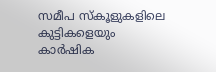സമീപ സ്കൂളുകളിലെ കുട്ടികളെയും കാർഷിക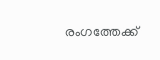രംഗത്തേക്ക്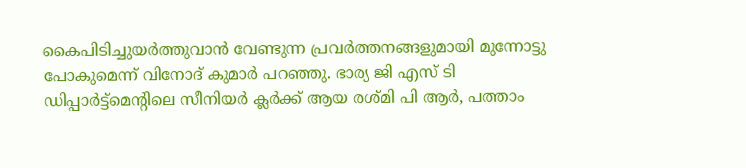കൈപിടിച്ചുയർത്തുവാൻ വേണ്ടുന്ന പ്രവർത്തനങ്ങളുമായി മുന്നോട്ടു പോകുമെന്ന് വിനോദ് കുമാർ പറഞ്ഞു. ഭാര്യ ജി എസ് ടി ഡിപ്പാർട്ട്മെന്റിലെ സീനിയർ ക്ലർക്ക് ആയ രശ്മി പി ആർ, പത്താം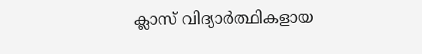ക്ലാസ് വിദ്യാർത്ഥികളായ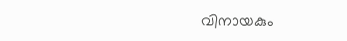വിനായകും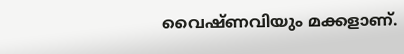വൈഷ്ണവിയും മക്കളാണ്.